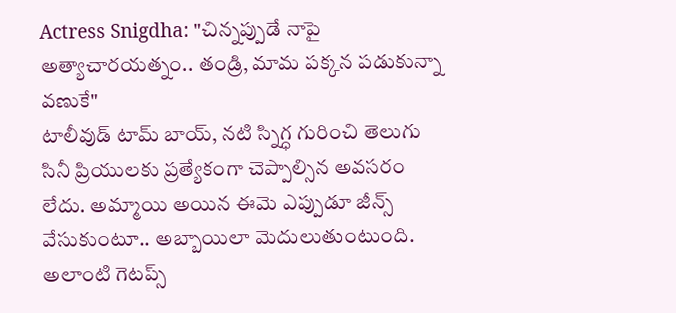Actress Snigdha: "చిన్నప్పుడే నాపై అత్యాచారయత్నం.. తండ్రి, మామ పక్కన పడుకున్నా వణుకే"
టాలీవుడ్ టామ్ బాయ్, నటి స్నిగ్ధ గురించి తెలుగు సినీ ప్రియులకు ప్రత్యేకంగా చెప్పాల్సిన అవసరం లేదు. అమ్మాయి అయిన ఈమె ఎప్పుడూ జీన్స్ వేసుకుంటూ.. అబ్బాయిలా మెదులుతుంటుంది. అలాంటి గెటప్స్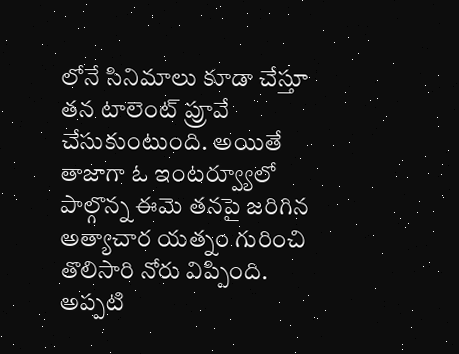లోనే సినిమాలు కూడా చేస్తూ తన టాలెంట్ ప్రూవే చేసుకుంటుంది. అయితే తాజాగా ఓ ఇంటర్వ్యూలో పాల్గొన్న ఈమె తనపై జరిగిన అత్యాచార యత్నం గురించి తొలిసారి నోరు విప్పింది. అప్పటి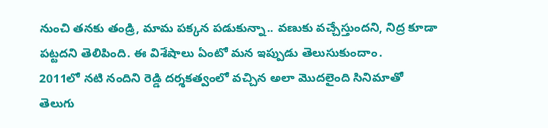నుంచి తనకు తండ్రి, మామ పక్కన పడుకున్నా.. వణుకు వచ్చేస్తుందని, నిద్ర కూడా పట్టదని తెలిపింది. ఈ విశేషాలు ఏంటో మన ఇప్పుడు తెలుసుకుందాం.
2011లో నటి నందిని రెడ్డి దర్శకత్వంలో వచ్చిన అలా మొదలైంది సినిమాతో తెలుగు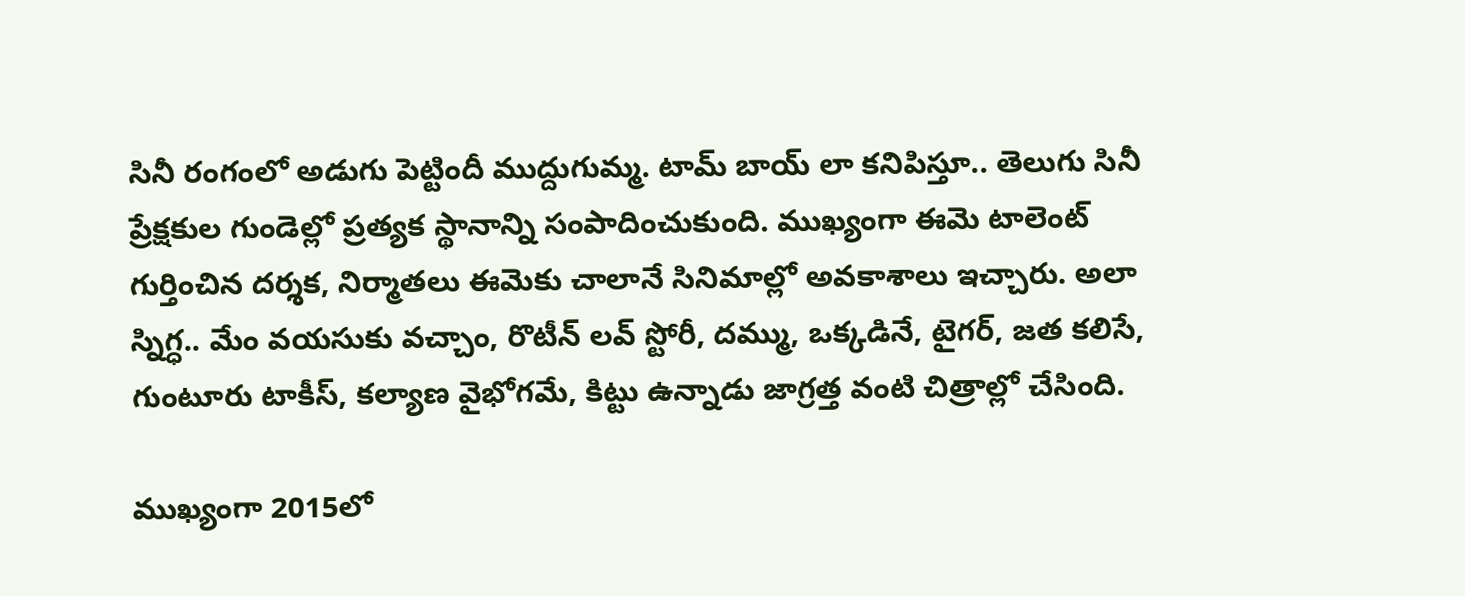సినీ రంగంలో అడుగు పెట్టిందీ ముద్దుగుమ్మ. టామ్ బాయ్ లా కనిపిస్తూ.. తెలుగు సినీ ప్రేక్షకుల గుండెల్లో ప్రత్యక స్థానాన్ని సంపాదించుకుంది. ముఖ్యంగా ఈమె టాలెంట్ గుర్తించిన దర్శక, నిర్మాతలు ఈమెకు చాలానే సినిమాల్లో అవకాశాలు ఇచ్చారు. అలా స్నిగ్ధ.. మేం వయసుకు వచ్చాం, రొటీన్ లవ్ స్టోరీ, దమ్ము, ఒక్కడినే, టైగర్, జత కలిసే, గుంటూరు టాకీస్, కల్యాణ వైభోగమే, కిట్టు ఉన్నాడు జాగ్రత్త వంటి చిత్రాల్లో చేసింది.

ముఖ్యంగా 2015లో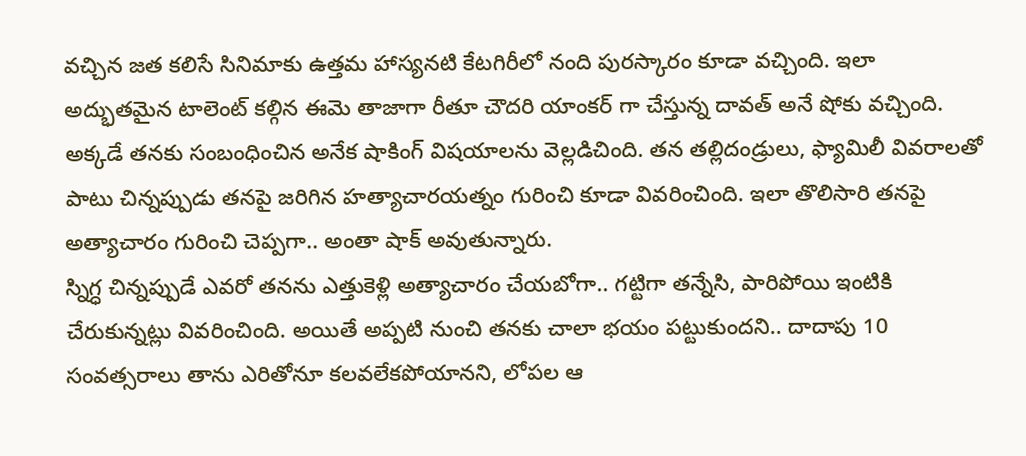వచ్చిన జత కలిసే సినిమాకు ఉత్తమ హాస్యనటి కేటగిరీలో నంది పురస్కారం కూడా వచ్చింది. ఇలా అద్భుతమైన టాలెంట్ కల్గిన ఈమె తాజాగా రీతూ చౌదరి యాంకర్ గా చేస్తున్న దావత్ అనే షోకు వచ్చింది. అక్కడే తనకు సంబంధించిన అనేక షాకింగ్ విషయాలను వెల్లడిచింది. తన తల్లిదండ్రులు, ఫ్యామిలీ వివరాలతో పాటు చిన్నప్పుడు తనపై జరిగిన హత్యాచారయత్నం గురించి కూడా వివరించింది. ఇలా తొలిసారి తనపై అత్యాచారం గురించి చెప్పగా.. అంతా షాక్ అవుతున్నారు.
స్నిగ్ధ చిన్నప్పుడే ఎవరో తనను ఎత్తుకెళ్లి అత్యాచారం చేయబోగా.. గట్టిగా తన్నేసి, పారిపోయి ఇంటికి చేరుకున్నట్లు వివరించింది. అయితే అప్పటి నుంచి తనకు చాలా భయం పట్టుకుందని.. దాదాపు 10 సంవత్సరాలు తాను ఎరితోనూ కలవలేకపోయానని, లోపల ఆ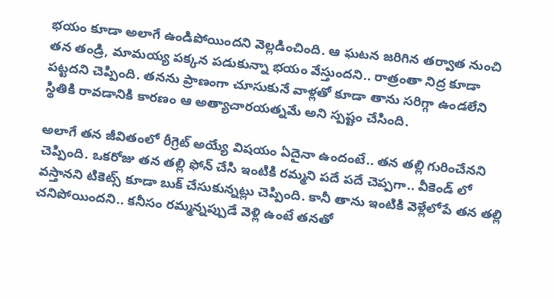భయం కూడా అలాగే ఉండిపోయిందని వెల్లడించింది. ఆ ఘటన జరిగిన తర్వాత నుంచి తన తండ్రి, మామయ్య పక్కన పడుకున్నా భయం వేస్తుందని.. రాత్రంతా నిద్ర కూడా పట్టదని చెప్పింది. తనను ప్రాణంగా చూసుకునే వాళ్లతో కూడా తాను సరిగ్గా ఉండలేని స్థితికి రావడానికి కారణం ఆ అత్యాచారయత్నమే అని స్పష్టం చేసింది.

అలాగే తన జీవితంలో రీగ్రెట్ అయ్యే విషయం ఏదైనా ఉందంటే.. తన తల్లి గురించేనని చెప్పింది. ఒకరోజు తన తల్లి ఫోన్ చేసి ఇంటికి రమ్మని పదే పదే చెప్పగా.. వీకెండ్ లో వస్తానని టికెట్స్ కూడా బుక్ చేసుకున్నట్లు చెప్పింది. కానీ తాను ఇంటికి వెళ్లేలోపే తన తల్లి చనిపోయిందని.. కనీసం రమ్మన్నప్పుడే వెళ్లి ఉంటే తనతో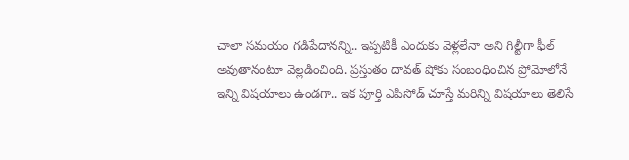చాలా సమయం గడిపేదానన్ని.. ఇప్పటికీ ఎందుకు వెళ్లలేనా అని గిల్టీగా ఫీల్ అవుతానంటూ వెల్లడించింది. ప్రస్తుతం దావత్ షోకు సంబంధించిన ప్రోమోలోనే ఇన్ని విషయాలు ఉండగా.. ఇక పూర్తి ఎపిసోడ్ చూస్తే మరిన్ని విషయాలు తెలిసే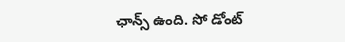ఛాన్స్ ఉంది. సో డోంట్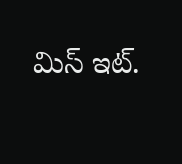మిస్ ఇట్.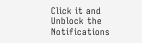Click it and Unblock the Notifications